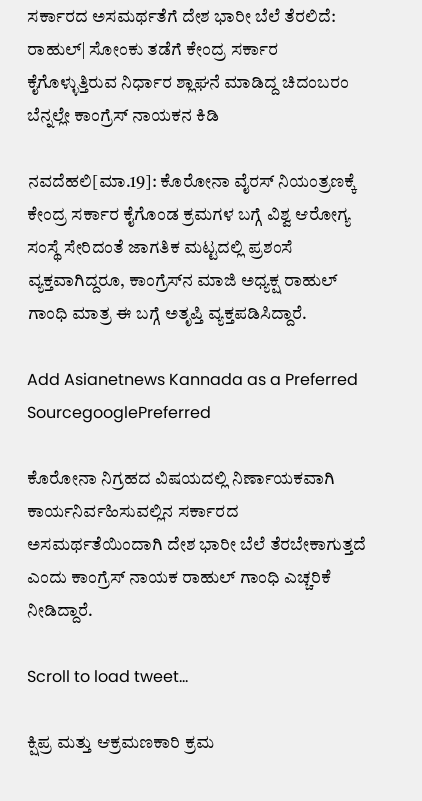ಸರ್ಕಾರದ ಅಸಮರ್ಥತೆಗೆ ದೇಶ ಭಾರೀ ಬೆಲೆ ತೆರಲಿದೆ: ರಾಹುಲ್‌| ಸೋಂಕು ತಡೆಗೆ ಕೇಂದ್ರ ಸರ್ಕಾರ ಕೈಗೊಳ್ಳುತ್ತಿರುವ ನಿರ್ಧಾರ ಶ್ಲಾಘನೆ ಮಾಡಿದ್ದ ಚಿದಂಬರಂ ಬೆನ್ನಲ್ಲೇ ಕಾಂಗ್ರೆಸ್ ನಾಯಕನ ಕಿಡಿ

ನವದೆಹಲಿ[ಮಾ.19]: ಕೊರೋನಾ ವೈರಸ್‌ ನಿಯಂತ್ರಣಕ್ಕೆ ಕೇಂದ್ರ ಸರ್ಕಾರ ಕೈಗೊಂಡ ಕ್ರಮಗಳ ಬಗ್ಗೆ ವಿಶ್ವ ಆರೋಗ್ಯ ಸಂಸ್ಥೆ ಸೇರಿದಂತೆ ಜಾಗತಿಕ ಮಟ್ಟದಲ್ಲಿ ಪ್ರಶಂಸೆ ವ್ಯಕ್ತವಾಗಿದ್ದರೂ, ಕಾಂಗ್ರೆಸ್‌ನ ಮಾಜಿ ಅಧ್ಯಕ್ಷ ರಾಹುಲ್‌ ಗಾಂಧಿ ಮಾತ್ರ ಈ ಬಗ್ಗೆ ಅತೃಪ್ತಿ ವ್ಯಕ್ತಪಡಿಸಿದ್ದಾರೆ.

Add Asianetnews Kannada as a Preferred SourcegooglePreferred

ಕೊರೋನಾ ನಿಗ್ರಹದ ವಿಷಯದಲ್ಲಿ ನಿರ್ಣಾಯಕವಾಗಿ ಕಾರ್ಯನಿರ್ವಹಿಸುವಲ್ಲಿನ ಸರ್ಕಾರದ ಅಸಮರ್ಥತೆಯಿಂದಾಗಿ ದೇಶ ಭಾರೀ ಬೆಲೆ ತೆರಬೇಕಾಗುತ್ತದೆ ಎಂದು ಕಾಂಗ್ರೆಸ್‌ ನಾಯಕ ರಾಹುಲ್‌ ಗಾಂಧಿ ಎಚ್ಚರಿಕೆ ನೀಡಿದ್ದಾರೆ.

Scroll to load tweet…

ಕ್ಷಿಪ್ರ ಮತ್ತು ಆಕ್ರಮಣಕಾರಿ ಕ್ರಮ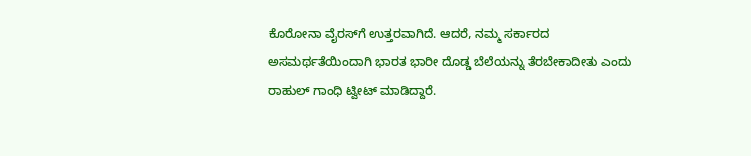ಕೊರೋನಾ ವೈರಸ್‌ಗೆ ಉತ್ತರವಾಗಿದೆ. ಆದರೆ, ನಮ್ಮ ಸರ್ಕಾರದ ಅಸಮರ್ಥತೆಯಿಂದಾಗಿ ಭಾರತ ಭಾರೀ ದೊಡ್ಡ ಬೆಲೆಯನ್ನು ತೆರಬೇಕಾದೀತು ಎಂದು ರಾಹುಲ್‌ ಗಾಂಧಿ ಟ್ವೀಟ್‌ ಮಾಡಿದ್ದಾರೆ.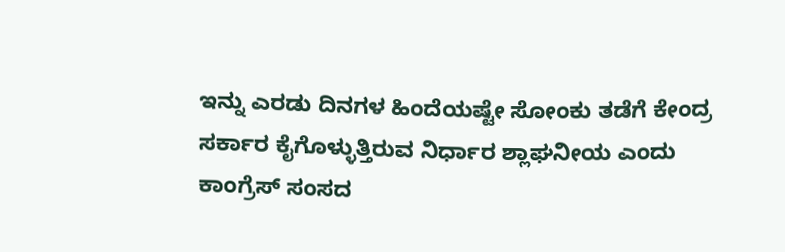ಇನ್ನು ಎರಡು ದಿನಗಳ ಹಿಂದೆಯಷ್ಟೇ ಸೋಂಕು ತಡೆಗೆ ಕೇಂದ್ರ ಸರ್ಕಾರ ಕೈಗೊಳ್ಳುತ್ತಿರುವ ನಿರ್ಧಾರ ಶ್ಲಾಘನೀಯ ಎಂದು ಕಾಂಗ್ರೆಸ್‌ ಸಂಸದ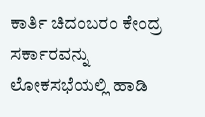ಕಾರ್ತಿ ಚಿದಂಬರಂ ಕೇಂದ್ರ ಸರ್ಕಾರವನ್ನು ಲೋಕಸಭೆಯಲ್ಲಿ ಹಾಡಿ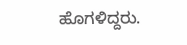ಹೊಗಳಿದ್ದರು.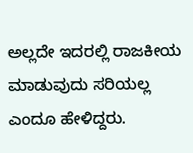ಅಲ್ಲದೇ ಇದರಲ್ಲಿ ರಾಜಕೀಯ ಮಾಡುವುದು ಸರಿಯಲ್ಲ ಎಂದೂ ಹೇಳಿದ್ದರು.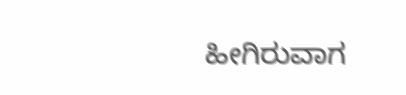ಹೀಗಿರುವಾಗ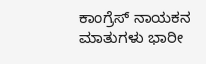ಕಾಂಗ್ರೆಸ್ ನಾಯಕನ ಮಾತುಗಳು ಭಾರೀ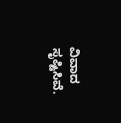ವಿವಾದ ಸೃಷ್ಟಿಸಿವೆ.